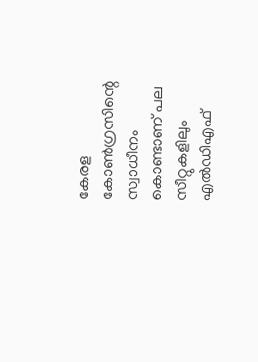കേരള കോൺഗ്രസിന്റെ സ്വാധീനം കൊണ്ടാണ് പല സീറ്റുകളിലും എൽഡിഎഫ്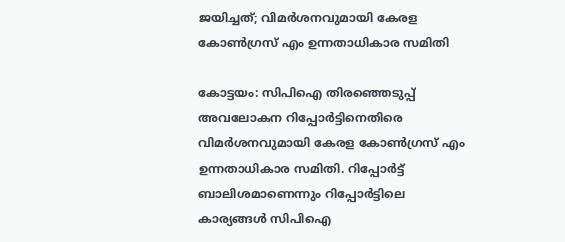ജയിച്ചത്; വിമർശനവുമായി കേരള കോൺഗ്രസ് എം ഉന്നതാധികാര സമിതി

കോട്ടയം: സിപിഐ തിരഞ്ഞെടുപ്പ് അവലോകന റിപ്പോർട്ടിനെതിരെ വിമർശനവുമായി കേരള കോൺഗ്രസ് എം ഉന്നതാധികാര സമിതി. റിപ്പോർട്ട് ബാലിശമാണെന്നും റിപ്പോർട്ടിലെ കാര്യങ്ങൾ സിപിഐ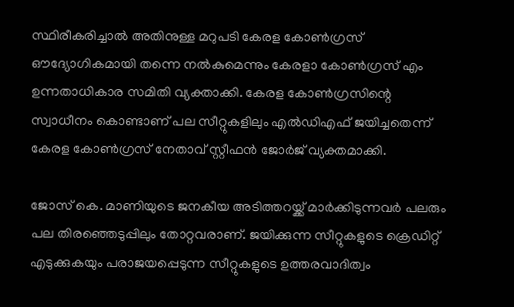സ്ഥിരീകരിച്ചാൽ അതിനുള്ള മറുപടി കേരള കോൺഗ്രസ് ഔദ്യോഗികമായി തന്നെ നൽകുമെന്നും കേരളാ കോൺഗ്രസ് എം ഉന്നതാധികാര സമിതി വ്യക്താക്കി. കേരള കോൺഗ്രസിന്റെ സ്വാധീനം കൊണ്ടാണ് പല സീറ്റുകളിലും എൽഡിഎഫ് ജയിച്ചതെന്ന് കേരള കോൺഗ്രസ് നേതാവ് സ്റ്റീഫൻ ജോർജ് വ്യക്തമാക്കി.

ജോസ് കെ. മാണിയുടെ ജനകീയ അടിത്തറയ്ക്ക് മാർക്കിടുന്നവർ പലരും പല തിരഞ്ഞെടുപ്പിലും തോറ്റവരാണ്. ജയിക്കുന്ന സീറ്റുകളുടെ ക്രെഡിറ്റ് എടുക്കുകയും പരാജയപ്പെടുന്ന സീറ്റുകളുടെ ഉത്തരവാദിത്വം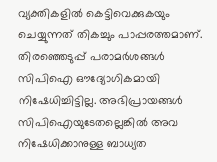വ്യക്തികളിൽ കെട്ടിവെക്കുകയും ചെയ്യുന്നത് തികച്ചും പാപ്പരത്തമാണ്. തിരഞ്ഞെടുപ്പ് പരാമർശങ്ങൾ സിപിഐ ഔദ്യോഗികമായി നിഷേധിച്ചിട്ടില്ല. അഭിപ്രായങ്ങൾ സിപിഐയുടേതല്ലെങ്കിൽ അവ നിഷേധിക്കാനുള്ള ബാധ്യത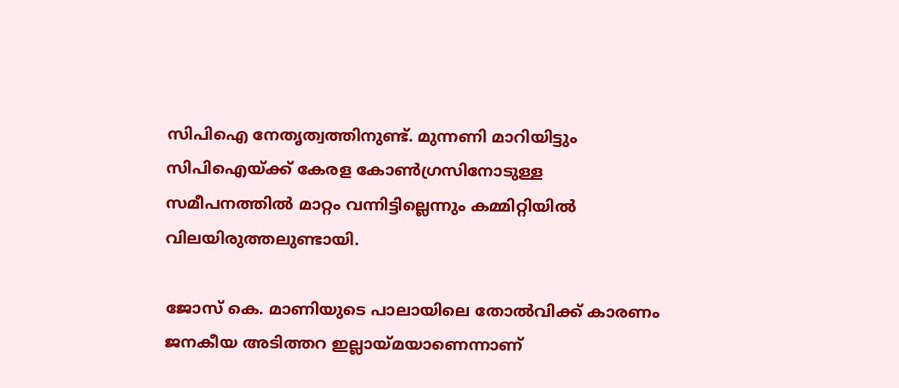സിപിഐ നേതൃത്വത്തിനുണ്ട്. മുന്നണി മാറിയിട്ടും സിപിഐയ്ക്ക് കേരള കോൺഗ്രസിനോടുള്ള സമീപനത്തിൽ മാറ്റം വന്നിട്ടില്ലെന്നും കമ്മിറ്റിയിൽ വിലയിരുത്തലുണ്ടായി.

ജോസ് കെ. മാണിയുടെ പാലായിലെ തോൽവിക്ക് കാരണം ജനകീയ അടിത്തറ ഇല്ലായ്മയാണെന്നാണ്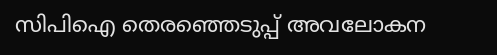സിപിഐ തെരഞ്ഞെടുപ്പ് അവലോകന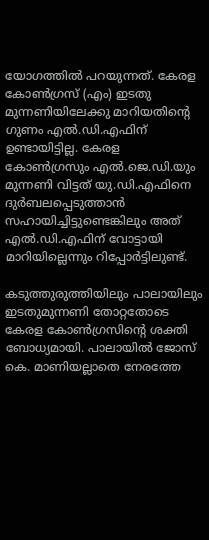യോഗത്തിൽ പറയുന്നത്. കേരള കോൺഗ്രസ് (എം) ഇടതു മുന്നണിയിലേക്കു മാറിയതിന്റെ ഗുണം എൽ.ഡി.എഫിന് ഉണ്ടായിട്ടില്ല. കേരള കോൺഗ്രസും എൽ.ജെ.ഡി.യും മുന്നണി വിട്ടത് യു.ഡി.എഫിനെ ദുർബലപ്പെടുത്താൻ സഹായിച്ചിട്ടുണ്ടെങ്കിലും അത് എൽ.ഡി.എഫിന് വോട്ടായി മാറിയില്ലെന്നും റിപ്പോർട്ടിലുണ്ട്.

കടുത്തുരുത്തിയിലും പാലായിലും ഇടതുമുന്നണി തോറ്റതോടെ കേരള കോൺഗ്രസിന്റെ ശക്തി ബോധ്യമായി. പാലായിൽ ജോസ് കെ. മാണിയല്ലാതെ നേരത്തേ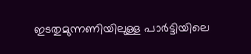ഇടതുമുന്നണിയിലുള്ള പാർട്ടിയിലെ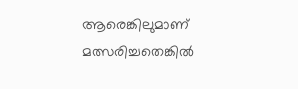ആരെങ്കിലുമാണ് മത്സരിച്ചതെങ്കിൽ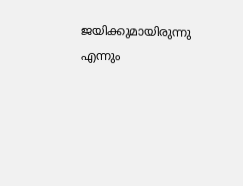ജയിക്കുമായിരുന്നു എന്നും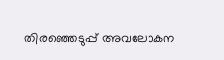തിരഞ്ഞെടുപ്പ് അവലോകന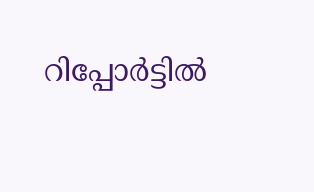റിപ്പോർട്ടിൽ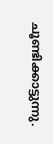ചൂണ്ടിക്കാട്ടുന്നു.